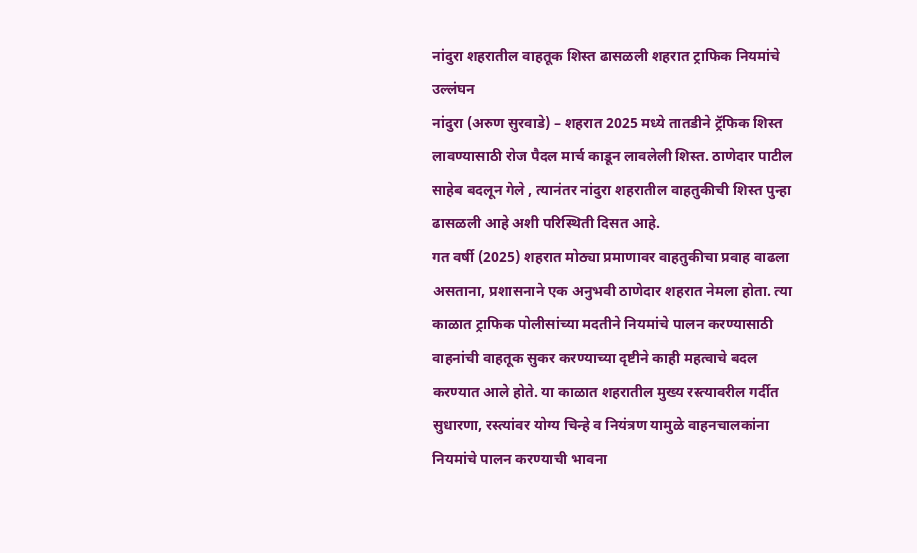नांदुरा शहरातील वाहतूक शिस्त ढासळली शहरात ट्राफिक नियमांचे उल्लंघन
नांदुरा (अरुण सुरवाडे) – शहरात 2025 मध्ये तातडीने ट्रॅफिक शिस्त लावण्यासाठी रोज पैदल मार्च काडून लावलेली शिस्त. ठाणेदार पाटील साहेब बदलून गेले , त्यानंतर नांदुरा शहरातील वाहतुकीची शिस्त पुन्हा ढासळली आहे अशी परिस्थिती दिसत आहे.
गत वर्षी (2025) शहरात मोठ्या प्रमाणावर वाहतुकीचा प्रवाह वाढला असताना, प्रशासनाने एक अनुभवी ठाणेदार शहरात नेमला होता. त्या काळात ट्राफिक पोलीसांच्या मदतीने नियमांचे पालन करण्यासाठी वाहनांची वाहतूक सुकर करण्याच्या दृष्टीने काही महत्वाचे बदल करण्यात आले होते. या काळात शहरातील मुख्य रस्त्यावरील गर्दीत सुधारणा, रस्त्यांवर योग्य चिन्हे व नियंत्रण यामुळे वाहनचालकांना नियमांचे पालन करण्याची भावना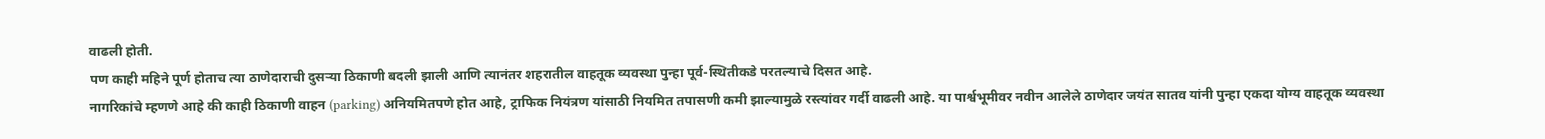वाढली होती.
पण काही महिने पूर्ण होताच त्या ठाणेदाराची दुसऱ्या ठिकाणी बदली झाली आणि त्यानंतर शहरातील वाहतूक व्यवस्था पुन्हा पूर्व-स्थितीकडे परतल्याचे दिसत आहे.
नागरिकांचे म्हणणे आहे की काही ठिकाणी वाहन (parking) अनियमितपणे होत आहे, ट्राफिक नियंत्रण यांसाठी नियमित तपासणी कमी झाल्यामुळे रस्त्यांवर गर्दी वाढली आहे. या पार्श्वभूमीवर नवीन आलेले ठाणेदार जयंत सातव यांनी पुन्हा एकदा योग्य वाहतूक व्यवस्था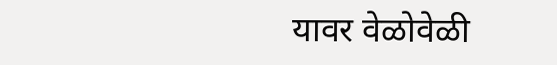यावर वेळोवेळी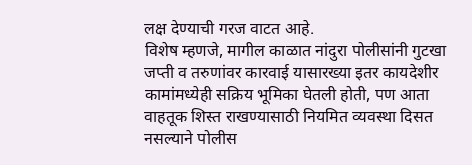लक्ष देण्याची गरज वाटत आहे.
विशेष म्हणजे, मागील काळात नांदुरा पोलीसांनी गुटखा जप्ती व तरुणांवर कारवाई यासारख्या इतर कायदेशीर कामांमध्येही सक्रिय भूमिका घेतली होती, पण आता वाहतूक शिस्त राखण्यासाठी नियमित व्यवस्था दिसत नसल्याने पोलीस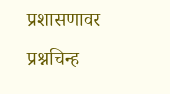प्रशासणावर प्रश्नचिन्ह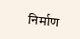निर्माण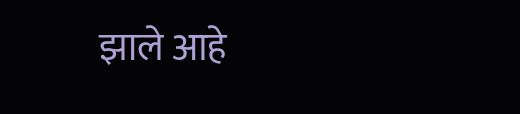झाले आहे